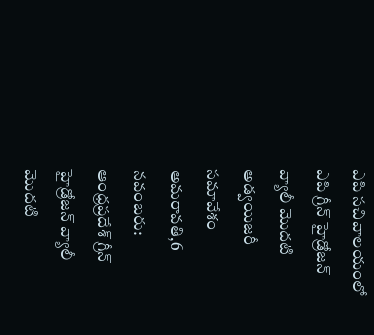ఎపి సచివాలయంలో ఎపి గ్రీన్ హైడ్రోజన్ వ్యాలీ మొదటి అడ్వయిజరీ సమావేశం
అమరావతి,6 నవంబరు: ఆంధ్రప్రదేశ్ గ్రీన్ హైడ్రోజన్ వ్యాలీ మొదటి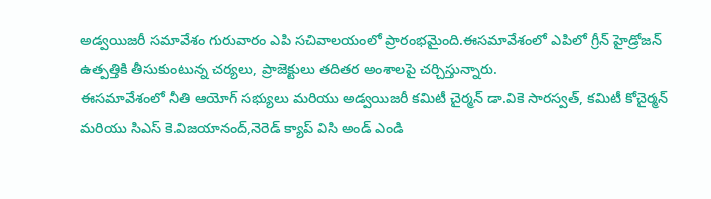అడ్వయిజరీ సమావేశం గురువారం ఎపి సచివాలయంలో ప్రారంభమైంది.ఈసమావేశంలో ఎపిలో గ్రీన్ హైడ్రోజన్ ఉత్పత్తికి తీసుకుంటున్న చర్యలు, ప్రాజెక్టులు తదితర అంశాలపై చర్చిస్తున్నారు.
ఈసమావేశంలో నీతి ఆయోగ్ సభ్యులు మరియు అడ్వయిజరీ కమిటీ చైర్మన్ డా.వికె సారస్వత్, కమిటీ కోచైర్మన్ మరియు సిఎస్ కె.విజయానంద్,నెరెడ్ క్యాప్ విసి అండ్ ఎండి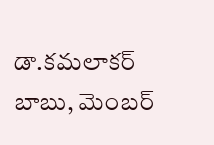డా.కమలాకర్ బాబు, మెంబర్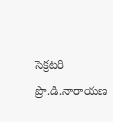సెక్రటరి ప్రొ.డి.నారాయణ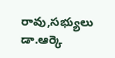రావు,సభ్యులు డా.ఆర్కె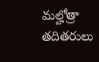మల్హోత్రా తదితరులు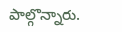పాల్గొన్నారు.